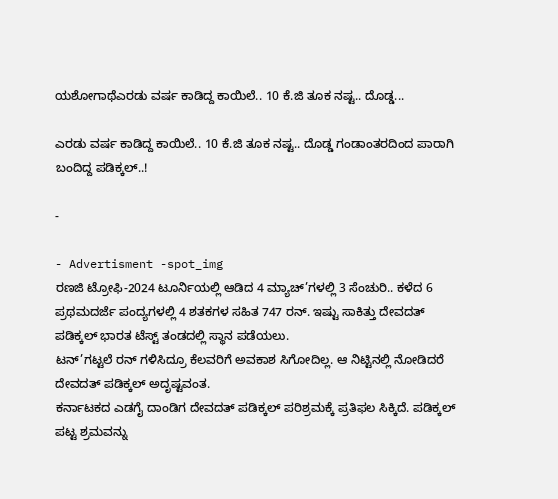ಯಶೋಗಾಥೆಎರಡು ವರ್ಷ ಕಾಡಿದ್ದ ಕಾಯಿಲೆ.. 10 ಕೆ.ಜಿ ತೂಕ ನಷ್ಟ.. ದೊಡ್ಡ...

ಎರಡು ವರ್ಷ ಕಾಡಿದ್ದ ಕಾಯಿಲೆ.. 10 ಕೆ.ಜಿ ತೂಕ ನಷ್ಟ.. ದೊಡ್ಡ ಗಂಡಾಂತರದಿಂದ ಪಾರಾಗಿ ಬಂದಿದ್ದ ಪಡಿಕ್ಕಲ್..!

-

- Advertisment -spot_img
ರಣಜಿ ಟ್ರೋಫಿ-2024 ಟೂರ್ನಿಯಲ್ಲಿ ಆಡಿದ 4 ಮ್ಯಾಚ್’ಗಳಲ್ಲಿ 3 ಸೆಂಚುರಿ.. ಕಳೆದ 6 ಪ್ರಥಮದರ್ಜೆ ಪಂದ್ಯಗಳಲ್ಲಿ 4 ಶತಕಗಳ ಸಹಿತ 747 ರನ್. ಇಷ್ಟು ಸಾಕಿತ್ತು ದೇವದತ್ ಪಡಿಕ್ಕಲ್ ಭಾರತ ಟೆಸ್ಟ್ ತಂಡದಲ್ಲಿ ಸ್ಥಾನ ಪಡೆಯಲು.
ಟನ್’ಗಟ್ಟಲೆ ರನ್ ಗಳಿಸಿದ್ರೂ ಕೆಲವರಿಗೆ ಅವಕಾಶ ಸಿಗೋದಿಲ್ಲ. ಆ ನಿಟ್ಟಿನಲ್ಲಿ ನೋಡಿದರೆ ದೇವದತ್ ಪಡಿಕ್ಕಲ್ ಅದೃಷ್ಟವಂತ.
ಕರ್ನಾಟಕದ ಎಡಗೈ ದಾಂಡಿಗ ದೇವದತ್ ಪಡಿಕ್ಕಲ್ ಪರಿಶ್ರಮಕ್ಕೆ ಪ್ರತಿಫಲ ಸಿಕ್ಕಿದೆ. ಪಡಿಕ್ಕಲ್ ಪಟ್ಟ ಶ್ರಮವನ್ನು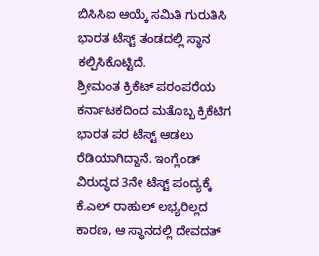ಬಿಸಿಸಿಐ ಆಯ್ಕೆ ಸಮಿತಿ ಗುರುತಿಸಿ ಭಾರತ ಟೆಸ್ಟ್ ತಂಡದಲ್ಲಿ ಸ್ಥಾನ ಕಲ್ಪಿಸಿಕೊಟ್ಟಿದೆ.
ಶ್ರೀಮಂತ ಕ್ರಿಕೆಟ್ ಪರಂಪರೆಯ ಕರ್ನಾಟಕದಿಂದ ಮತೊಬ್ಬ ಕ್ರಿಕೆಟಿಗ ಭಾರತ ಪರ ಟೆಸ್ಟ್ ಆಡಲು ರೆಡಿಯಾಗಿದ್ದಾನೆ. ಇಂಗ್ಲೆಂಡ್ ವಿರುದ್ಧದ 3ನೇ ಟೆಸ್ಟ್ ಪಂದ್ಯಕ್ಕೆ ಕೆ.ಎಲ್ ರಾಹುಲ್ ಲಭ್ಯರಿಲ್ಲದ ಕಾರಣ, ಆ ಸ್ಥಾನದಲ್ಲಿ ದೇವದತ್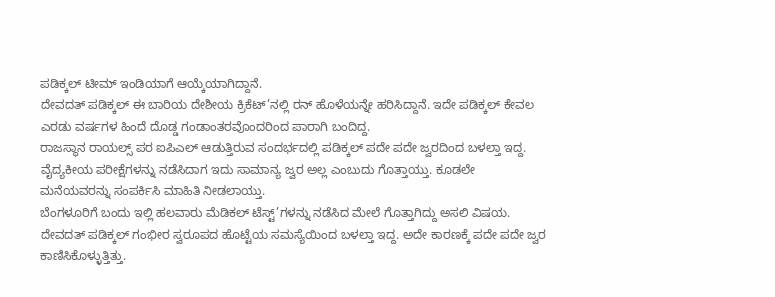ಪಡಿಕ್ಕಲ್ ಟೀಮ್ ಇಂಡಿಯಾಗೆ ಆಯ್ಕೆಯಾಗಿದ್ದಾನೆ.
ದೇವದತ್ ಪಡಿಕ್ಕಲ್ ಈ ಬಾರಿಯ ದೇಶೀಯ ಕ್ರಿಕೆಟ್’ನಲ್ಲಿ ರನ್ ಹೊಳೆಯನ್ನೇ ಹರಿಸಿದ್ದಾನೆ. ಇದೇ ಪಡಿಕ್ಕಲ್ ಕೇವಲ ಎರಡು ವರ್ಷಗಳ ಹಿಂದೆ ದೊಡ್ಡ ಗಂಡಾಂತರವೊಂದರಿಂದ ಪಾರಾಗಿ ಬಂದಿದ್ದ.
ರಾಜಸ್ಥಾನ ರಾಯಲ್ಸ್ ಪರ ಐಪಿಎಲ್ ಆಡುತ್ತಿರುವ ಸಂದರ್ಭದಲ್ಲಿ ಪಡಿಕ್ಕಲ್ ಪದೇ ಪದೇ ಜ್ವರದಿಂದ ಬಳಲ್ತಾ ಇದ್ದ. ವೈದ್ಯಕೀಯ ಪರೀಕ್ಷೆಗಳನ್ನು ನಡೆಸಿದಾಗ ಇದು ಸಾಮಾನ್ಯ ಜ್ವರ ಅಲ್ಲ ಎಂಬುದು ಗೊತ್ತಾಯ್ತು. ಕೂಡಲೇ ಮನೆಯವರನ್ನು ಸಂಪರ್ಕಿಸಿ ಮಾಹಿತಿ ನೀಡಲಾಯ್ತು.
ಬೆಂಗಳೂರಿಗೆ ಬಂದು ಇಲ್ಲಿ ಹಲವಾರು ಮೆಡಿಕಲ್ ಟೆಸ್ಟ್’ಗಳನ್ನು ನಡೆಸಿದ ಮೇಲೆ ಗೊತ್ತಾಗಿದ್ದು ಅಸಲಿ ವಿಷಯ. ದೇವದತ್ ಪಡಿಕ್ಕಲ್ ಗಂಭೀರ ಸ್ವರೂಪದ ಹೊಟ್ಟೆಯ ಸಮಸ್ಯೆಯಿಂದ ಬಳಲ್ತಾ ಇದ್ದ. ಅದೇ ಕಾರಣಕ್ಕೆ ಪದೇ ಪದೇ ಜ್ವರ ಕಾಣಿಸಿಕೊಳ್ಳುತ್ತಿತ್ತು.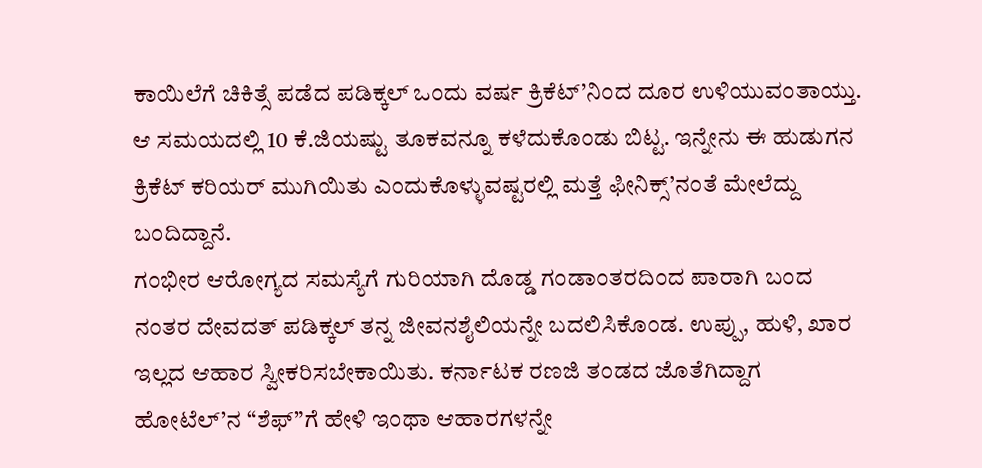ಕಾಯಿಲೆಗೆ ಚಿಕಿತ್ಸೆ ಪಡೆದ ಪಡಿಕ್ಕಲ್ ಒಂದು ವರ್ಷ ಕ್ರಿಕೆಟ್’ನಿಂದ ದೂರ ಉಳಿಯುವಂತಾಯ್ತು. ಆ ಸಮಯದಲ್ಲಿ 10 ಕೆ.ಜಿಯಷ್ಟು ತೂಕವನ್ನೂ ಕಳೆದುಕೊಂಡು ಬಿಟ್ಟ. ಇನ್ನೇನು ಈ ಹುಡುಗನ ಕ್ರಿಕೆಟ್ ಕರಿಯರ್ ಮುಗಿಯಿತು ಎಂದುಕೊಳ್ಳುವಷ್ಟರಲ್ಲಿ ಮತ್ತೆ ಫೀನಿಕ್ಸ್’ನಂತೆ ಮೇಲೆದ್ದು ಬಂದಿದ್ದಾನೆ.
ಗಂಭೀರ ಆರೋಗ್ಯದ ಸಮಸ್ಯೆಗೆ ಗುರಿಯಾಗಿ ದೊಡ್ಡ ಗಂಡಾಂತರದಿಂದ ಪಾರಾಗಿ ಬಂದ ನಂತರ ದೇವದತ್ ಪಡಿಕ್ಕಲ್ ತನ್ನ ಜೀವನಶೈಲಿಯನ್ನೇ ಬದಲಿಸಿಕೊಂಡ. ಉಪ್ಪು, ಹುಳಿ, ಖಾರ ಇಲ್ಲದ ಆಹಾರ ಸ್ವೀಕರಿಸಬೇಕಾಯಿತು. ಕರ್ನಾಟಕ ರಣಜಿ ತಂಡದ ಜೊತೆಗಿದ್ದಾಗ ಹೋಟೆಲ್’ನ “ಶೆಫ್”ಗೆ ಹೇಳಿ ಇಂಥಾ ಆಹಾರಗಳನ್ನೇ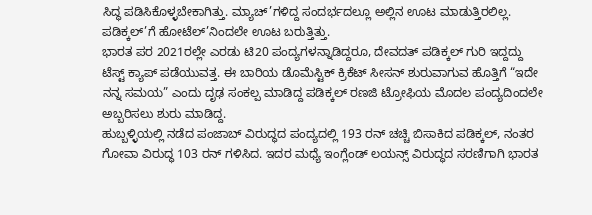ಸಿದ್ಧ ಪಡಿಸಿಕೊಳ್ಳಬೇಕಾಗಿತ್ತು. ಮ್ಯಾಚ್’ಗಳಿದ್ದ ಸಂದರ್ಭದಲ್ಲೂ ಅಲ್ಲಿನ ಊಟ ಮಾಡುತ್ತಿರಲಿಲ್ಲ. ಪಡಿಕ್ಕಲ್’ಗೆ ಹೋಟೆಲ್’ನಿಂದಲೇ ಊಟ ಬರುತ್ತಿತ್ತು.
ಭಾರತ ಪರ 2021ರಲ್ಲೇ ಎರಡು ಟಿ20 ಪಂದ್ಯಗಳನ್ನಾಡಿದ್ದರೂ, ದೇವದತ್ ಪಡಿಕ್ಕಲ್ ಗುರಿ ಇದ್ದದ್ದು ಟೆಸ್ಟ್ ಕ್ಯಾಪ್ ಪಡೆಯುವತ್ತ. ಈ ಬಾರಿಯ ಡೊಮೆಸ್ಟಿಕ್ ಕ್ರಿಕೆಟ್ ಸೀಸನ್ ಶುರುವಾಗುವ ಹೊತ್ತಿಗೆ “ಇದೇ ನನ್ನ ಸಮಯ” ಎಂದು ದೃಢ ಸಂಕಲ್ಪ ಮಾಡಿದ್ದ ಪಡಿಕ್ಕಲ್ ರಣಜಿ ಟ್ರೋಫಿಯ ಮೊದಲ ಪಂದ್ಯದಿಂದಲೇ ಅಬ್ಬರಿಸಲು ಶುರು ಮಾಡಿದ್ದ.
ಹುಬ್ಬಳ್ಳಿಯಲ್ಲಿ ನಡೆದ ಪಂಜಾಬ್ ವಿರುದ್ಧದ ಪಂದ್ಯದಲ್ಲಿ 193 ರನ್ ಚಚ್ಚಿ ಬಿಸಾಕಿದ ಪಡಿಕ್ಕಲ್, ನಂತರ ಗೋವಾ ವಿರುದ್ಧ 103 ರನ್ ಗಳಿಸಿದ. ಇದರ ಮಧ್ಯೆ ಇಂಗ್ಲೆಂಡ್ ಲಯನ್ಸ್ ವಿರುದ್ಧದ ಸರಣಿಗಾಗಿ ಭಾರತ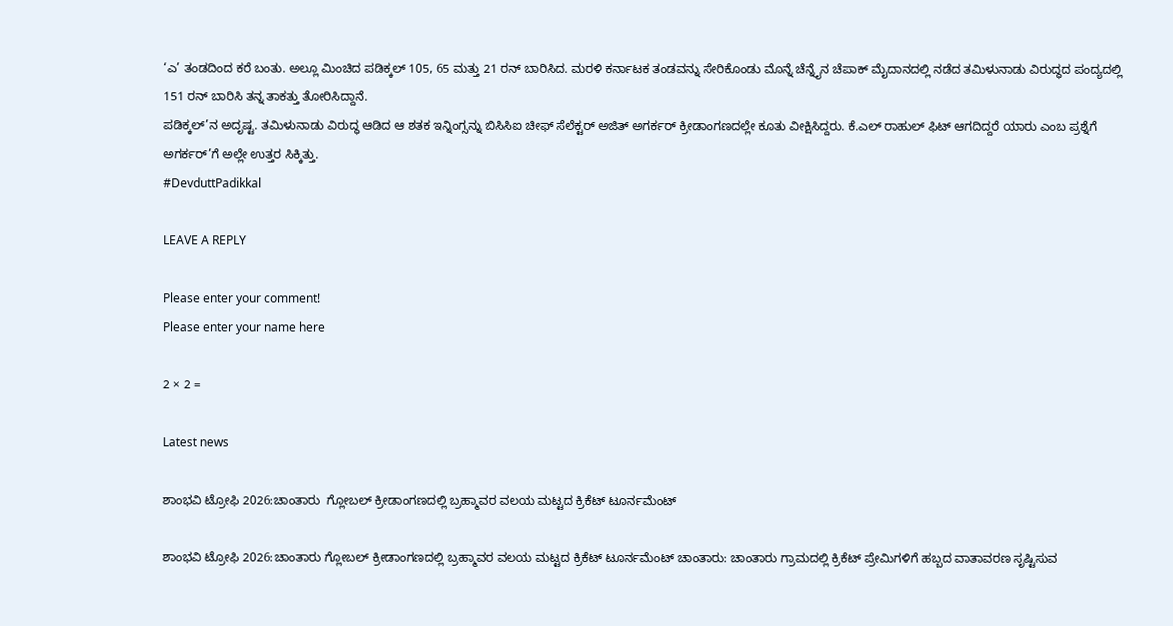‘ಎ’ ತಂಡದಿಂದ ಕರೆ ಬಂತು. ಅಲ್ಲೂ ಮಿಂಚಿದ ಪಡಿಕ್ಕಲ್ 105, 65 ಮತ್ತು 21 ರನ್ ಬಾರಿಸಿದ. ಮರಳಿ ಕರ್ನಾಟಕ ತಂಡವನ್ನು ಸೇರಿಕೊಂಡು ಮೊನ್ನೆ ಚೆನ್ನೈನ ಚೆಪಾಕ್ ಮೈದಾನದಲ್ಲಿ ನಡೆದ ತಮಿಳುನಾಡು ವಿರುದ್ಧದ ಪಂದ್ಯದಲ್ಲಿ 151 ರನ್ ಬಾರಿಸಿ ತನ್ನ ತಾಕತ್ತು ತೋರಿಸಿದ್ದಾನೆ.
ಪಡಿಕ್ಕಲ್’ನ ಅದೃಷ್ಟ. ತಮಿಳುನಾಡು ವಿರುದ್ಧ ಆಡಿದ ಆ ಶತಕ ಇನ್ನಿಂಗ್ಸನ್ನು ಬಿಸಿಸಿಐ ಚೀಫ್ ಸೆಲೆಕ್ಟರ್ ಅಜಿತ್ ಅಗರ್ಕರ್ ಕ್ರೀಡಾಂಗಣದಲ್ಲೇ ಕೂತು ವೀಕ್ಷಿಸಿದ್ದರು. ಕೆ.ಎಲ್ ರಾಹುಲ್ ಫಿಟ್ ಆಗದಿದ್ದರೆ ಯಾರು ಎಂಬ ಪ್ರಶ್ನೆಗೆ ಅಗರ್ಕರ್’ಗೆ ಅಲ್ಲೇ ಉತ್ತರ ಸಿಕ್ಕಿತ್ತು.
#DevduttPadikkal

LEAVE A REPLY

Please enter your comment!
Please enter your name here

2 × 2 =

Latest news

ಶಾಂಭವಿ ಟ್ರೋಫಿ 2026:ಚಾಂತಾರು  ಗ್ಲೋಬಲ್ ಕ್ರೀಡಾಂಗಣದಲ್ಲಿ ಬ್ರಹ್ಮಾವರ ವಲಯ ಮಟ್ಟದ ಕ್ರಿಕೆಟ್ ಟೂರ್ನಮೆಂಟ್

ಶಾಂಭವಿ ಟ್ರೋಫಿ 2026:ಚಾಂತಾರು ಗ್ಲೋಬಲ್ ಕ್ರೀಡಾಂಗಣದಲ್ಲಿ ಬ್ರಹ್ಮಾವರ ವಲಯ ಮಟ್ಟದ ಕ್ರಿಕೆಟ್ ಟೂರ್ನಮೆಂಟ್ ಚಾಂತಾರು: ಚಾಂತಾರು ಗ್ರಾಮದಲ್ಲಿ ಕ್ರಿಕೆಟ್ ಪ್ರೇಮಿಗಳಿಗೆ ಹಬ್ಬದ ವಾತಾವರಣ ಸೃಷ್ಟಿಸುವ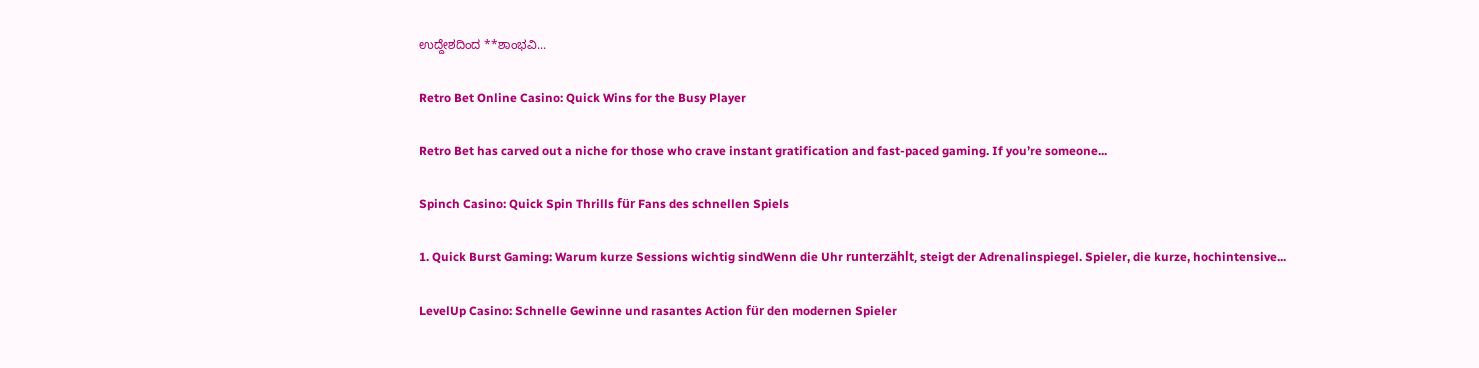ಉದ್ದೇಶದಿಂದ **ಶಾಂಭವಿ...

Retro Bet Online Casino: Quick Wins for the Busy Player

Retro Bet has carved out a niche for those who crave instant gratification and fast-paced gaming. If you’re someone...

Spinch Casino: Quick Spin Thrills für Fans des schnellen Spiels

1. Quick Burst Gaming: Warum kurze Sessions wichtig sindWenn die Uhr runterzählt, steigt der Adrenalinspiegel. Spieler, die kurze, hochintensive...

LevelUp Casino: Schnelle Gewinne und rasantes Action für den modernen Spieler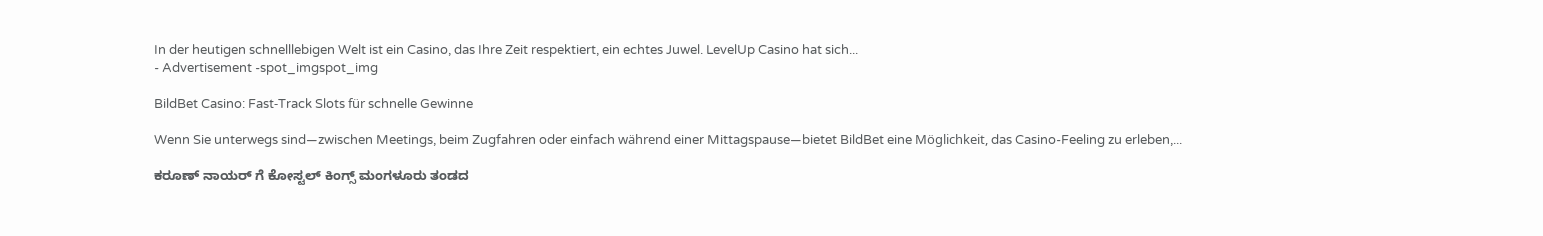In der heutigen schnelllebigen Welt ist ein Casino, das Ihre Zeit respektiert, ein echtes Juwel. LevelUp Casino hat sich...
- Advertisement -spot_imgspot_img

BildBet Casino: Fast‑Track Slots für schnelle Gewinne

Wenn Sie unterwegs sind—zwischen Meetings, beim Zugfahren oder einfach während einer Mittagspause—bietet BildBet eine Möglichkeit, das Casino-Feeling zu erleben,...

ಕರೂಣ್ ನಾಯರ್ ಗೆ ಕೋಸ್ಟಲ್ ಕಿಂಗ್ಸ್ ಮಂಗಳೂರು ತಂಡದ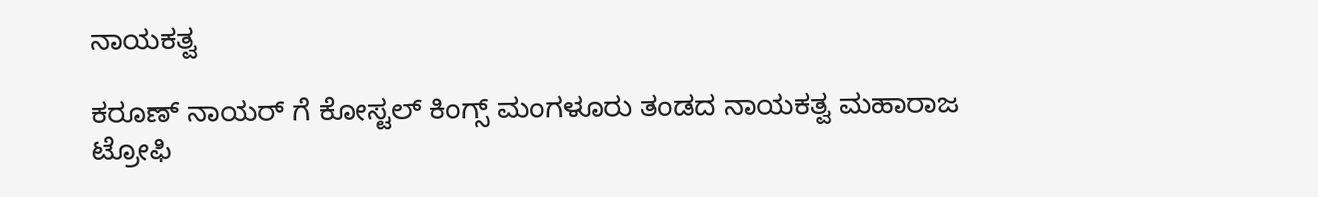ನಾಯಕತ್ವ

ಕರೂಣ್ ನಾಯರ್ ಗೆ ಕೋಸ್ಟಲ್ ಕಿಂಗ್ಸ್ ಮಂಗಳೂರು ತಂಡದ ನಾಯಕತ್ವ ಮಹಾರಾಜ ಟ್ರೋಫಿ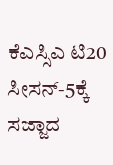ಕೆಎಸ್ಸಿಎ ಟಿ20 ಸೀಸನ್-5ಕ್ಕೆ ಸಜ್ಜಾದ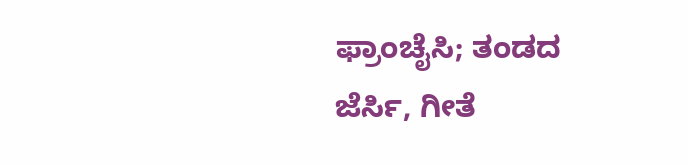ಫ್ರಾಂಚೈಸಿ; ತಂಡದ ಜೆರ್ಸಿ, ಗೀತೆ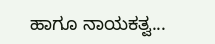ಹಾಗೂ ನಾಯಕತ್ವ...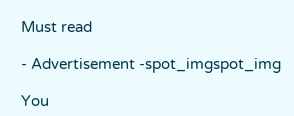Must read

- Advertisement -spot_imgspot_img

You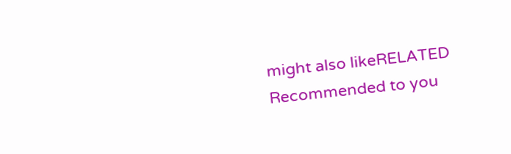might also likeRELATED
Recommended to you